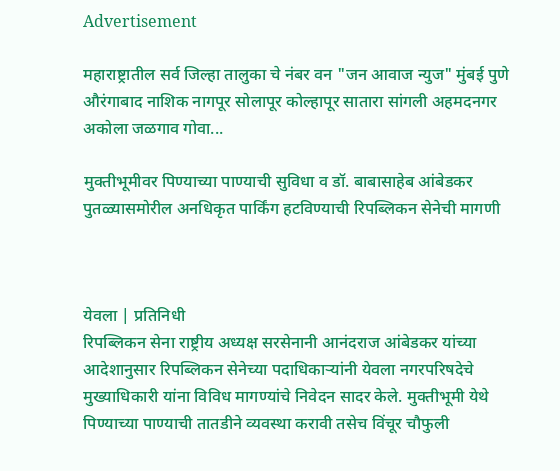Advertisement

महाराष्ट्रातील सर्व जिल्हा तालुका चे नंबर वन "जन आवाज न्युज" मुंबई पुणे औरंगाबाद नाशिक नागपूर सोलापूर कोल्हापूर सातारा सांगली अहमदनगर अकोला जळगाव गोवा...

मुक्तीभूमीवर पिण्याच्या पाण्याची सुविधा व डॉ. बाबासाहेब आंबेडकर पुतळ्यासमोरील अनधिकृत पार्किंग हटविण्याची रिपब्लिकन सेनेची मागणी



येवला | प्रतिनिधी
रिपब्लिकन सेना राष्ट्रीय अध्यक्ष सरसेनानी आनंदराज आंबेडकर यांच्या आदेशानुसार रिपब्लिकन सेनेच्या पदाधिकाऱ्यांनी येवला नगरपरिषदेचे मुख्याधिकारी यांना विविध मागण्यांचे निवेदन सादर केले. मुक्तीभूमी येथे पिण्याच्या पाण्याची तातडीने व्यवस्था करावी तसेच विंचूर चौफुली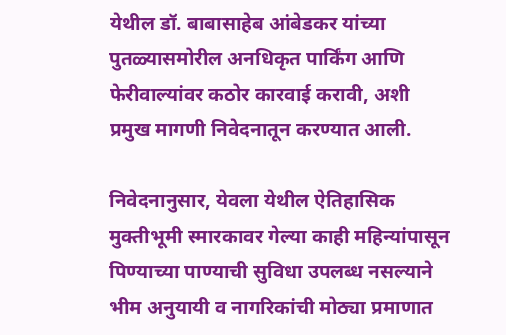येथील डॉ. बाबासाहेब आंबेडकर यांच्या पुतळ्यासमोरील अनधिकृत पार्किंग आणि फेरीवाल्यांवर कठोर कारवाई करावी, अशी प्रमुख मागणी निवेदनातून करण्यात आली.

निवेदनानुसार, येवला येथील ऐतिहासिक मुक्तीभूमी स्मारकावर गेल्या काही महिन्यांपासून पिण्याच्या पाण्याची सुविधा उपलब्ध नसल्याने भीम अनुयायी व नागरिकांची मोठ्या प्रमाणात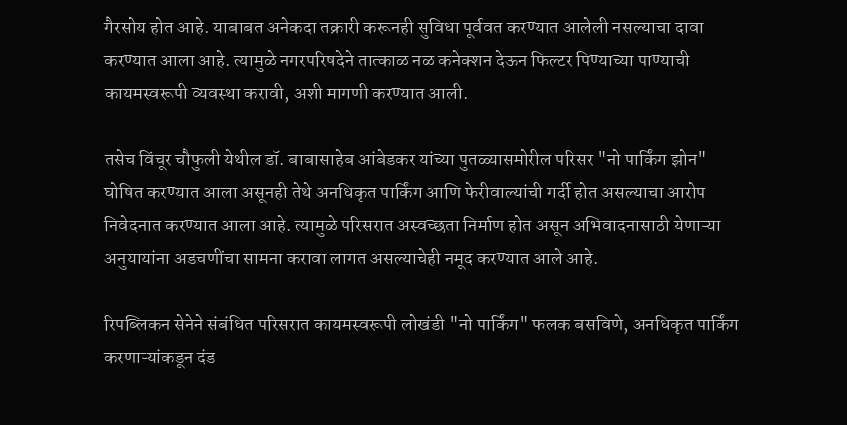गैरसोय होत आहे. याबाबत अनेकदा तक्रारी करूनही सुविधा पूर्ववत करण्यात आलेली नसल्याचा दावा करण्यात आला आहे. त्यामुळे नगरपरिषदेने तात्काळ नळ कनेक्शन देऊन फिल्टर पिण्याच्या पाण्याची कायमस्वरूपी व्यवस्था करावी, अशी मागणी करण्यात आली.

तसेच विंचूर चौफुली येथील डॉ. बाबासाहेब आंबेडकर यांच्या पुतळ्यासमोरील परिसर "नो पार्किंग झोन" घोषित करण्यात आला असूनही तेथे अनधिकृत पार्किंग आणि फेरीवाल्यांची गर्दी होत असल्याचा आरोप निवेदनात करण्यात आला आहे. त्यामुळे परिसरात अस्वच्छता निर्माण होत असून अभिवादनासाठी येणाऱ्या अनुयायांना अडचणींचा सामना करावा लागत असल्याचेही नमूद करण्यात आले आहे.

रिपब्लिकन सेनेने संबंधित परिसरात कायमस्वरूपी लोखंडी "नो पार्किंग" फलक बसविणे, अनधिकृत पार्किंग करणाऱ्यांकडून दंड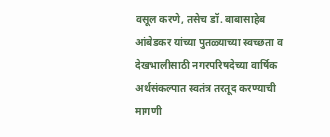वसूल करणे, तसेच डॉ. बाबासाहेब आंबेडकर यांच्या पुतळ्याच्या स्वच्छता व देखभालीसाठी नगरपरिषदेच्या वार्षिक अर्थसंकल्पात स्वतंत्र तरतूद करण्याची मागणी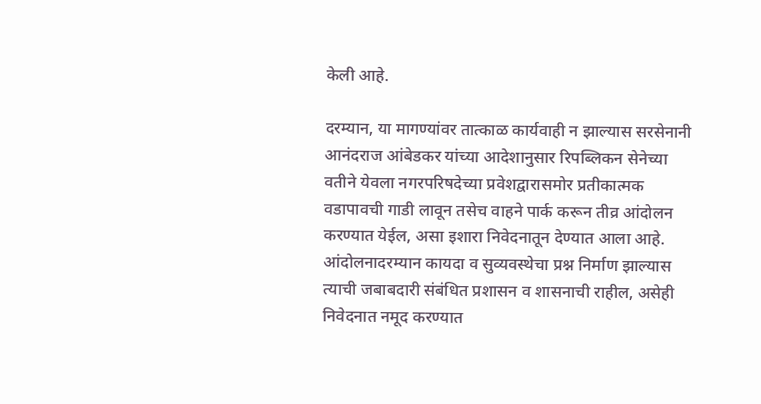केली आहे.

दरम्यान, या मागण्यांवर तात्काळ कार्यवाही न झाल्यास सरसेनानी आनंदराज आंबेडकर यांच्या आदेशानुसार रिपब्लिकन सेनेच्या वतीने येवला नगरपरिषदेच्या प्रवेशद्वारासमोर प्रतीकात्मक वडापावची गाडी लावून तसेच वाहने पार्क करून तीव्र आंदोलन करण्यात येईल, असा इशारा निवेदनातून देण्यात आला आहे. आंदोलनादरम्यान कायदा व सुव्यवस्थेचा प्रश्न निर्माण झाल्यास त्याची जबाबदारी संबंधित प्रशासन व शासनाची राहील, असेही निवेदनात नमूद करण्यात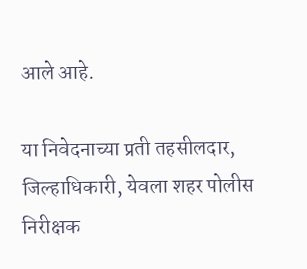आले आहे.

या निवेदनाच्या प्रती तहसीलदार, जिल्हाधिकारी, येवला शहर पोलीस निरीक्षक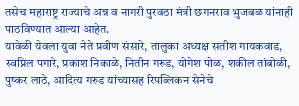तसेच महाराष्ट्र राज्याचे अन्न व नागरी पुरवठा मंत्री छगनराव भुजबळ यांनाही पाठविण्यात आल्या आहेत.
यावेळी येवला युवा नेते प्रवीण संसारे, तालुका अध्यक्ष सतीश गायकवाड, स्वप्निल पगारे, प्रकाश निकाळे, नितीन गरुड, योगेश पोळ, शकील तांबोळी, पुष्कर लाठे, आदित्य गरुड यांच्यासह रिपब्लिकन सेनेचे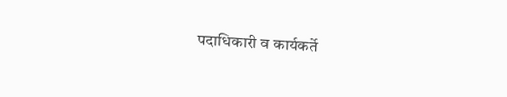पदाधिकारी व कार्यकर्ते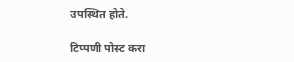उपस्थित होते.

टिप्पणी पोस्ट करा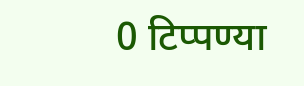0 टिप्पण्या